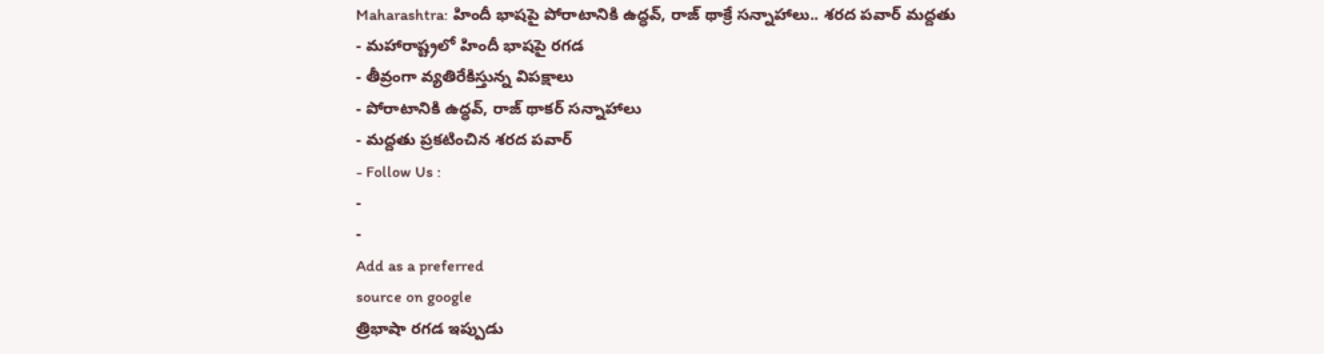Maharashtra: హిందీ భాషపై పోరాటానికి ఉద్ధవ్, రాజ్ థాక్రే సన్నాహాలు.. శరద పవార్ మద్దతు
- మహారాష్ట్రలో హిందీ భాషపై రగడ
- తీవ్రంగా వ్యతిరేకిస్తున్న విపక్షాలు
- పోరాటానికి ఉద్ధవ్, రాజ్ థాకర్ సన్నాహాలు
- మద్దతు ప్రకటించిన శరద పవార్
- Follow Us :
-
-
Add as a preferred
source on google
త్రిభాషా రగడ ఇప్పుడు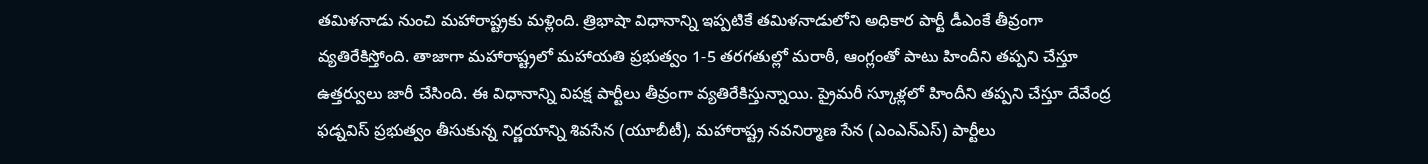తమిళనాడు నుంచి మహారాష్ట్రకు మళ్లింది. త్రిభాషా విధానాన్ని ఇప్పటికే తమిళనాడులోని అధికార పార్టీ డీఎంకే తీవ్రంగా వ్యతిరేకిస్తోంది. తాజాగా మహారాష్ట్రలో మహాయతి ప్రభుత్వం 1-5 తరగతుల్లో మరాఠీ, ఆంగ్లంతో పాటు హిందీని తప్పని చేస్తూ ఉత్తర్వులు జారీ చేసింది. ఈ విధానాన్ని విపక్ష పార్టీలు తీవ్రంగా వ్యతిరేకిస్తున్నాయి. ప్రైమరీ స్కూళ్లలో హిందీని తప్పని చేస్తూ దేవేంద్ర ఫడ్నవిస్ ప్రభుత్వం తీసుకున్న నిర్ణయాన్ని శివసేన (యూబీటీ), మహారాష్ట్ర నవనిర్మాణ సేన (ఎంఎన్ఎస్) పార్టీలు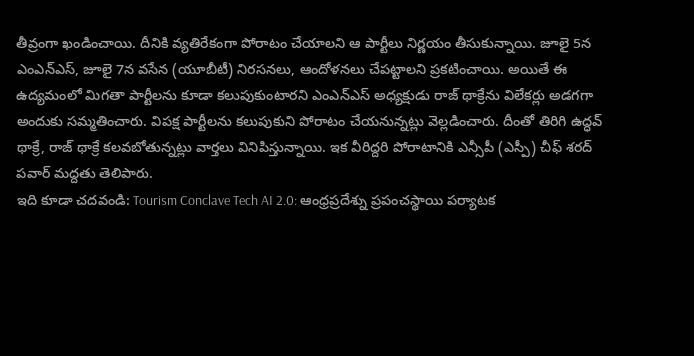తీవ్రంగా ఖండించాయి. దీనికి వ్యతిరేకంగా పోరాటం చేయాలని ఆ పార్టీలు నిర్ణయం తీసుకున్నాయి. జూలై 5న ఎంఎన్ఎస్, జూలై 7న వసేన (యూబీటీ) నిరసనలు, ఆందోళనలు చేపట్టాలని ప్రకటించాయి. అయితే ఈ ఉద్యమంలో మిగతా పార్టీలను కూడా కలుపుకుంటారని ఎంఎన్ఎస్ అధ్యక్షుడు రాజ్ థాక్రేను విలేకర్లు అడగగా అందుకు సమ్మతించారు. విపక్ష పార్టీలను కలుపుకుని పోరాటం చేయనున్నట్లు వెల్లడించారు. దీంతో తిరిగి ఉద్ధవ్ థాక్రే, రాజ్ థాక్రే కలవబోతున్నట్లు వార్తలు వినిపిస్తున్నాయి. ఇక వీరిద్దరి పోరాటానికి ఎన్సీపీ (ఎస్పీ) చీఫ్ శరద్ పవార్ మద్దతు తెలిపారు.
ఇది కూడా చదవండి: Tourism Conclave Tech AI 2.0: ఆంధ్రప్రదేశ్ను ప్రపంచస్థాయి పర్యాటక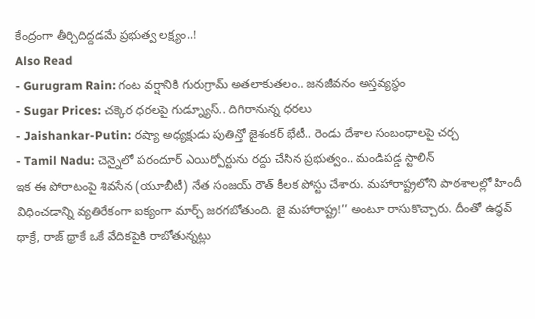కేంద్రంగా తీర్చిదిద్దడమే ప్రభుత్వ లక్ష్యం..!
Also Read
- Gurugram Rain: గంట వర్షానికి గురుగ్రామ్ అతలాకుతలం.. జనజీవనం అస్తవ్యస్థం
- Sugar Prices: చక్కెర ధరలపై గుడ్న్యూస్.. దిగిరానున్న ధరలు
- Jaishankar-Putin: రష్యా అధ్యక్షుడు పుతిన్తో జైశంకర్ భేటీ.. రెండు దేశాల సంబంధాలపై చర్చ
- Tamil Nadu: చెన్నైలో పరందూర్ ఎయిర్పోర్టును రద్దు చేసిన ప్రభుత్వం.. మండిపడ్డ స్టాలిన్
ఇక ఈ పోరాటంపై శివసేన (యూబీటీ) నేత సంజయ్ రౌత్ కీలక పోస్టు చేశారు. మహారాష్ట్రలోని పాఠశాలల్లో హిందీ విధించడాన్ని వ్యతిరేకంగా ఐక్యంగా మార్చ్ జరగబోతుంది. జై మహారాష్ట్ర!’’ అంటూ రాసుకొచ్చారు. దీంతో ఉద్ధవ్ థాక్రే, రాజ్ థ్రాకే ఒకే వేదికపైకి రాబోతున్నట్లు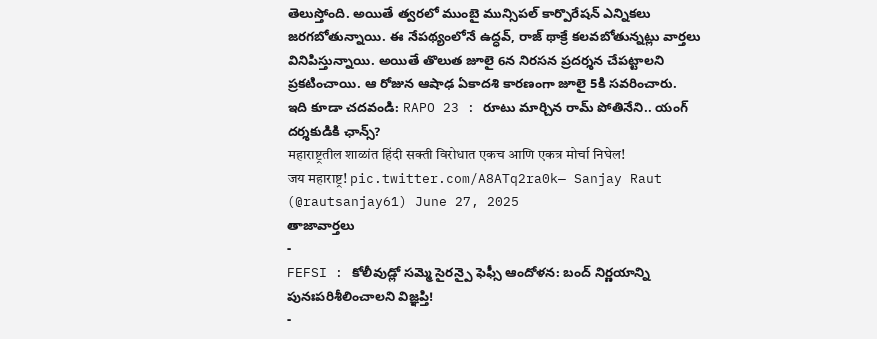తెలుస్తోంది. అయితే త్వరలో ముంబై మున్సిపల్ కార్పొరేషన్ ఎన్నికలు జరగబోతున్నాయి. ఈ నేపథ్యంలోనే ఉద్ధవ్, రాజ్ థాక్రే కలవబోతున్నట్లు వార్తలు వినిపిస్తున్నాయి. అయితే తొలుత జూలై 6న నిరసన ప్రదర్శన చేపట్టాలని ప్రకటించాయి. ఆ రోజున ఆషాఢ ఏకాదశి కారణంగా జూలై 5కి సవరించారు.
ఇది కూడా చదవండి: RAPO 23 : రూటు మార్చిన రామ్ పోతినేని.. యంగ్ దర్శకుడికి ఛాన్స్?
महाराष्ट्रतील शाळांत हिंदी सक्ती विरोधात एकच आणि एकत्र मोर्चा निघेल!
जय महाराष्ट्र! pic.twitter.com/A8ATq2ra0k— Sanjay Raut (@rautsanjay61) June 27, 2025
తాజావార్తలు
-
FEFSI : కోలీవుడ్లో సమ్మె సైరన్పై ఫెఫ్సీ ఆందోళన: బంద్ నిర్ణయాన్ని పునఃపరిశీలించాలని విజ్ఞప్తి!
-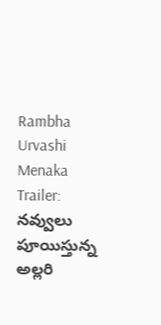Rambha Urvashi Menaka Trailer: నవ్వులు పూయిస్తున్న అల్లరి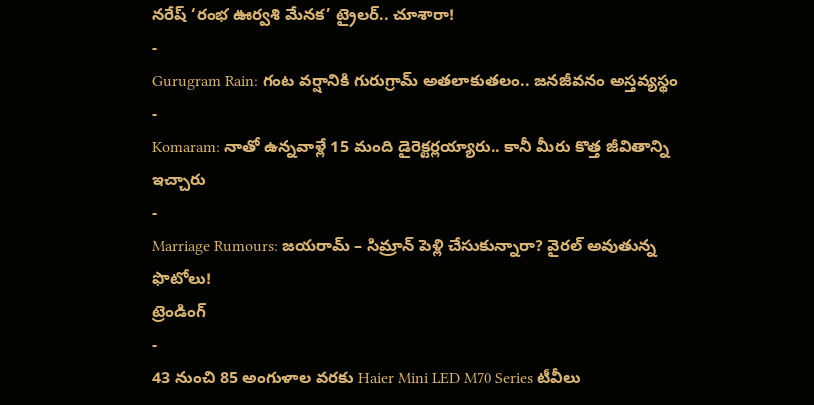నరేష్ ‘రంభ ఊర్వశి మేనక’ ట్రైలర్.. చూశారా!
-
Gurugram Rain: గంట వర్షానికి గురుగ్రామ్ అతలాకుతలం.. జనజీవనం అస్తవ్యస్థం
-
Komaram: నాతో ఉన్నవాళ్లే 15 మంది డైరెక్టర్లయ్యారు.. కానీ మీరు కొత్త జీవితాన్ని ఇచ్చారు
-
Marriage Rumours: జయరామ్ – సిమ్రాన్ పెళ్లి చేసుకున్నారా? వైరల్ అవుతున్న ఫొటోలు!
ట్రెండింగ్
-
43 నుంచి 85 అంగుళాల వరకు Haier Mini LED M70 Series టీవీలు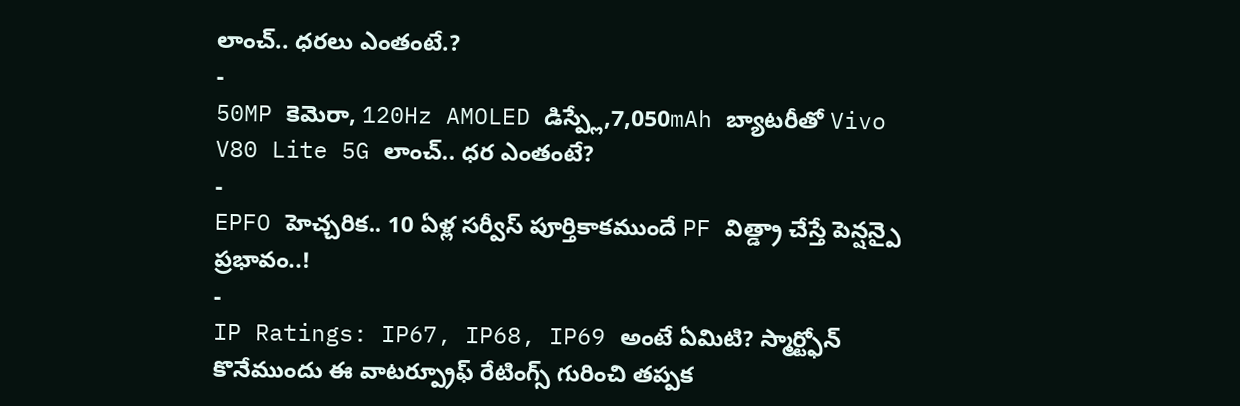లాంచ్.. ధరలు ఎంతంటే.?
-
50MP కెమెరా, 120Hz AMOLED డిస్ప్లే,7,050mAh బ్యాటరీతో Vivo V80 Lite 5G లాంచ్.. ధర ఎంతంటే?
-
EPFO హెచ్చరిక.. 10 ఏళ్ల సర్వీస్ పూర్తికాకముందే PF విత్డ్రా చేస్తే పెన్షన్పై ప్రభావం..!
-
IP Ratings: IP67, IP68, IP69 అంటే ఏమిటి? స్మార్ట్ఫోన్ కొనేముందు ఈ వాటర్ప్రూఫ్ రేటింగ్స్ గురించి తప్పక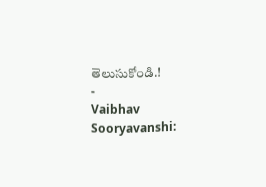తెలుసుకోండి.!
-
Vaibhav Sooryavanshi: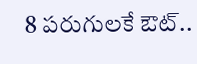8 పరుగులకే ఔట్..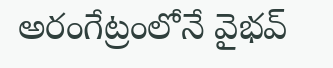అరంగేట్రంలోనే వైభవ్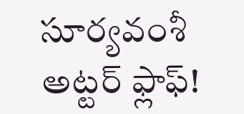సూర్యవంశీ అట్టర్ ఫ్లాఫ్!